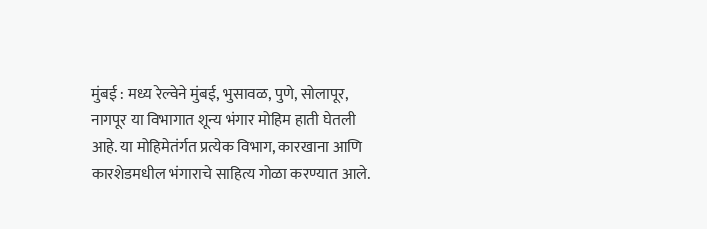मुंबई : मध्य रेल्वेने मुंबई, भुसावळ, पुणे, सोलापूर, नागपूर या विभागात शून्य भंगार मोहिम हाती घेतली आहे. या मोहिमेतंर्गत प्रत्येक विभाग, कारखाना आणि कारशेडमधील भंगाराचे साहित्य गोळा करण्यात आले.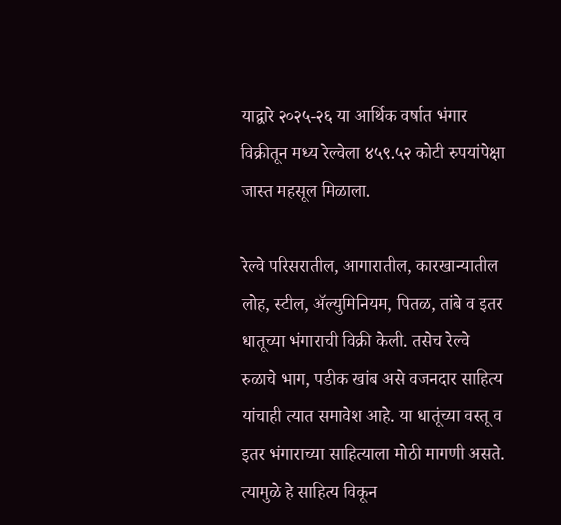याद्वारे २०२५-२६ या आर्थिक वर्षात भंगार विक्रीतून मध्य रेल्वेला ४५९.५२ कोटी रुपयांपेक्षा जास्त महसूल मिळाला.

रेल्वे परिसरातील, आगारातील, कारखान्यातील लोह, स्टील, ॲल्युमिनियम, पितळ, तांबे व इतर धातूच्या भंगाराची विक्री केली. तसेच रेल्वे रुळाचे भाग, पडीक खांब असे वजनदार साहित्य यांचाही त्यात समावेश आहे. या धातूंच्या वस्तू व इतर भंगाराच्या साहित्याला मोठी मागणी असते. त्यामुळे हे साहित्य विकून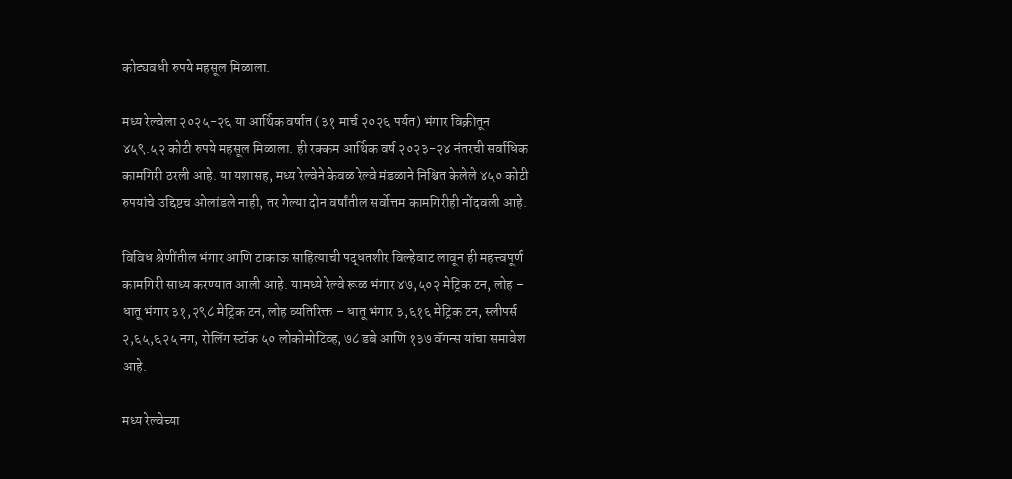कोट्यवधी रुपये महसूल मिळाला.

मध्य रेल्वेला २०२५-२६ या आर्थिक वर्षात (३१ मार्च २०२६ पर्यत) भंगार विक्रीतून ४५९.५२ कोटी रुपये महसूल मिळाला. ही रक्कम आर्थिक वर्ष २०२३-२४ नंतरची सर्वाधिक कामगिरी ठरली आहे. या यशासह, मध्य रेल्वेने केवळ रेल्वे मंडळाने निश्चित केलेले ४५० कोटी रुपयांचे उद्दिष्टच ओलांडले नाही, तर गेल्या दोन वर्षांतील सर्वोत्तम कामगिरीही नोंदवली आहे.

विविध श्रेणींतील भंगार आणि टाकाऊ साहित्याची पद्धतशीर विल्हेवाट लावून ही महत्त्वपूर्ण कामगिरी साध्य करण्यात आली आहे. यामध्ये रेल्वे रूळ भंगार ४७,५०२ मेट्रिक टन, लोह – धातू भंगार ३१,२९८ मेट्रिक टन, लोह व्यतिरिक्त – धातू भंगार ३,६१६ मेट्रिक टन, स्लीपर्स २,६५,६२५ नग, रोलिंग स्टॉक ५० लोकोमोटिव्ह, ७८ डबे आणि १३७ वॅगन्स यांचा समावेश आहे.

मध्य रेल्वेच्या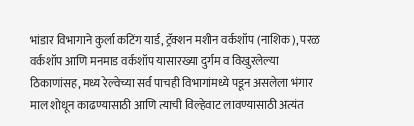भांडार विभागाने कुर्ला कटिंग यार्ड, ट्रॅक्शन मशीन वर्कशॉप (नाशिक), परळ वर्कशॉप आणि मनमाड वर्कशॉप यासारख्या दुर्गम व विखुरलेल्या ठिकाणांसह, मध्य रेल्वेच्या सर्व पाचही विभागांमध्ये पडून असलेला भंगार माल शोधून काढण्यासाठी आणि त्याची विल्हेवाट लावण्यासाठी अत्यंत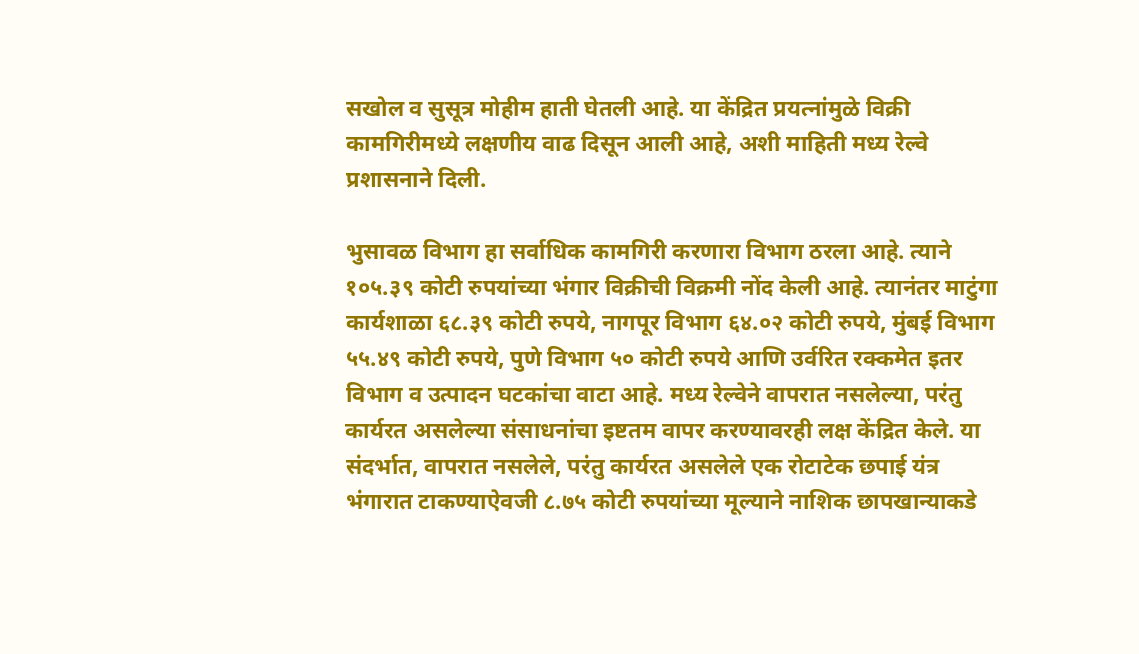सखोल व सुसूत्र मोहीम हाती घेतली आहे. या केंद्रित प्रयत्नांमुळे विक्री कामगिरीमध्ये लक्षणीय वाढ दिसून आली आहे, अशी माहिती मध्य रेल्वे प्रशासनाने दिली.

भुसावळ विभाग हा सर्वाधिक कामगिरी करणारा विभाग ठरला आहे. त्याने १०५.३९ कोटी रुपयांच्या भंगार विक्रीची विक्रमी नोंद केली आहे. त्यानंतर माटुंगा कार्यशाळा ६८.३९ कोटी रुपये, नागपूर विभाग ६४.०२ कोटी रुपये, मुंबई विभाग ५५.४९ कोटी रुपये, पुणे विभाग ५० कोटी रुपये आणि उर्वरित रक्कमेत इतर विभाग व उत्पादन घटकांचा वाटा आहे. मध्य रेल्वेने वापरात नसलेल्या, परंतु कार्यरत असलेल्या संसाधनांचा इष्टतम वापर करण्यावरही लक्ष केंद्रित केले. या संदर्भात, वापरात नसलेले, परंतु कार्यरत असलेले एक रोटाटेक छपाई यंत्र भंगारात टाकण्याऐवजी ८.७५ कोटी रुपयांच्या मूल्याने नाशिक छापखान्याकडे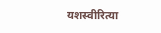यशस्वीरित्या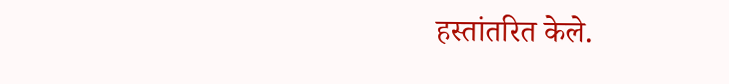हस्तांतरित केले.